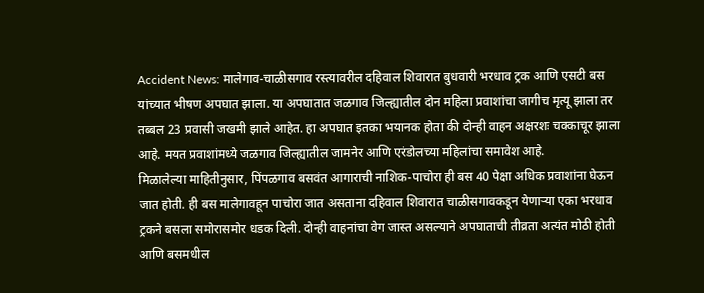Accident News: मालेगाव-चाळीसगाव रस्त्यावरील दहिवाल शिवारात बुधवारी भरधाव ट्रक आणि एसटी बस यांच्यात भीषण अपघात झाला. या अपघातात जळगाव जिल्ह्यातील दोन महिला प्रवाशांचा जागीच मृत्यू झाला तर तब्बल 23 प्रवासी जखमी झाले आहेत. हा अपघात इतका भयानक होता की दोन्ही वाहन अक्षरशः चक्काचूर झाला आहे. मयत प्रवाशांमध्ये जळगाव जिल्ह्यातील जामनेर आणि एरंडोलच्या महिलांचा समावेश आहे.
मिळालेल्या माहितीनुसार, पिंपळगाव बसवंत आगाराची नाशिक-पाचोरा ही बस 40 पेक्षा अधिक प्रवाशांना घेऊन जात होती. ही बस मालेगावहून पाचोरा जात असताना दहिवाल शिवारात चाळीसगावकडून येणाऱ्या एका भरधाव ट्रकने बसला समोरासमोर धडक दिली. दोन्ही वाहनांचा वेग जास्त असल्याने अपघाताची तीव्रता अत्यंत मोठी होती आणि बसमधील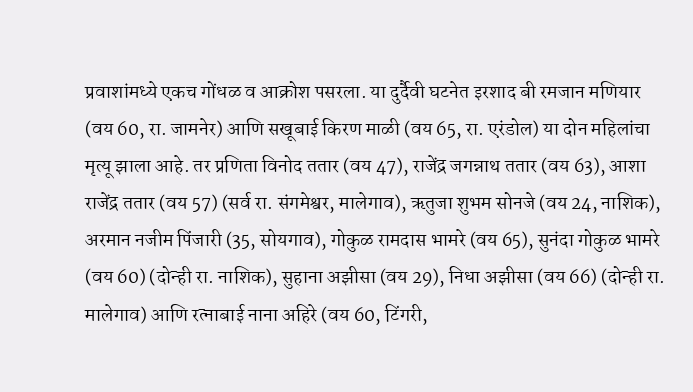प्रवाशांमध्ये एकच गोंधळ व आक्रोश पसरला. या दुर्दैवी घटनेत इरशाद बी रमजान मणियार (वय 60, रा. जामनेर) आणि सखूबाई किरण माळी (वय 65, रा. एरंडोल) या दोन महिलांचा मृत्यू झाला आहे. तर प्रणिता विनोद ततार (वय 47), राजेंद्र जगन्नाथ ततार (वय 63), आशा राजेंद्र ततार (वय 57) (सर्व रा. संगमेश्वर, मालेगाव), ऋतुजा शुभम सोनजे (वय 24, नाशिक), अरमान नजीम पिंजारी (35, सोयगाव), गोकुळ रामदास भामरे (वय 65), सुनंदा गोकुळ भामरे (वय 60) (दोन्ही रा. नाशिक), सुहाना अझीसा (वय 29), निधा अझीसा (वय 66) (दोन्ही रा. मालेगाव) आणि रत्नाबाई नाना अहिरे (वय 60, टिंगरी,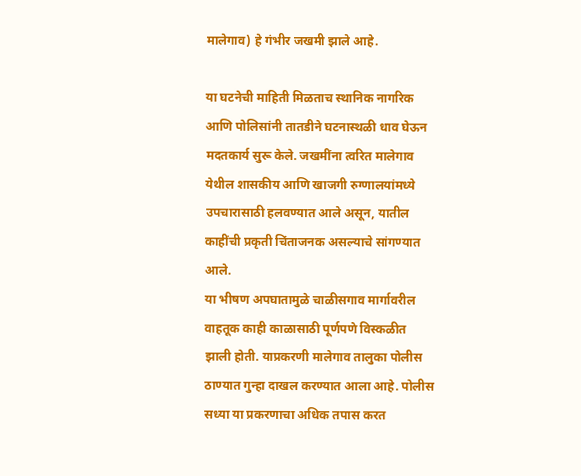मालेगाव) हे गंभीर जखमी झाले आहे.

या घटनेची माहिती मिळताच स्थानिक नागरिक आणि पोलिसांनी तातडीने घटनास्थळी धाव घेऊन मदतकार्य सुरू केले. जखमींना त्वरित मालेगाव येथील शासकीय आणि खाजगी रुग्णालयांमध्ये उपचारासाठी हलवण्यात आले असून, यातील काहींची प्रकृती चिंताजनक असल्याचे सांगण्यात आले.
या भीषण अपघातामुळे चाळीसगाव मार्गावरील वाहतूक काही काळासाठी पूर्णपणे विस्कळीत झाली होती. याप्रकरणी मालेगाव तालुका पोलीस ठाण्यात गुन्हा दाखल करण्यात आला आहे. पोलीस सध्या या प्रकरणाचा अधिक तपास करत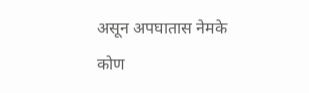असून अपघातास नेमके कोण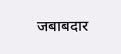जबाबदार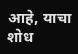आहे, याचा शोध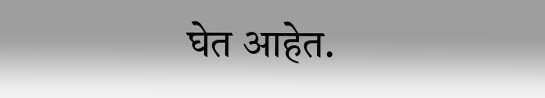घेत आहेत.